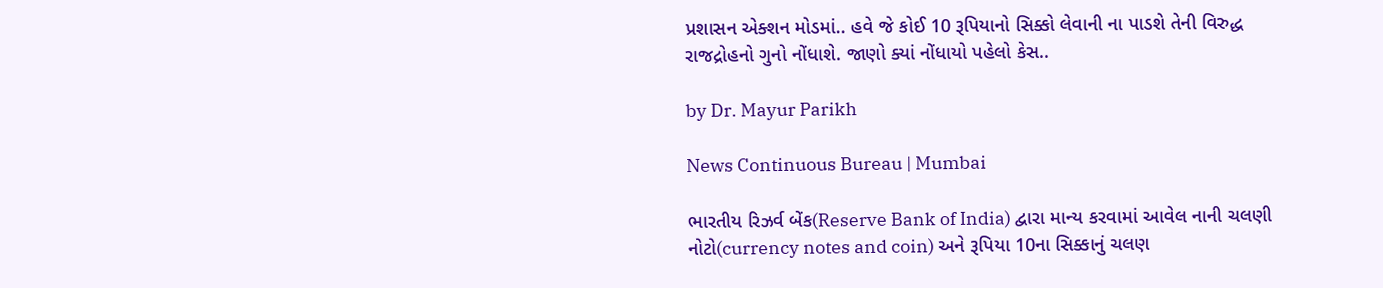પ્રશાસન એક્શન મોડમાં.. હવે જે કોઈ 10 રૂપિયાનો સિક્કો લેવાની ના પાડશે તેની વિરુદ્ધ રાજદ્રોહનો ગુનો નોંધાશે. જાણો ક્યાં નોંધાયો પહેલો કેસ..

by Dr. Mayur Parikh

News Continuous Bureau | Mumbai

ભારતીય રિઝર્વ બેંક(Reserve Bank of India) દ્વારા માન્ય કરવામાં આવેલ નાની ચલણી નોટો(currency notes and coin) અને રૂપિયા 10ના સિક્કાનું ચલણ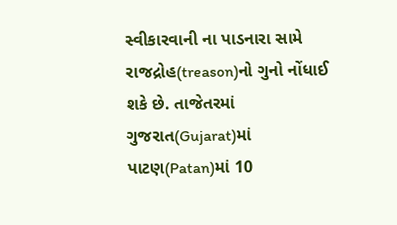સ્વીકારવાની ના પાડનારા સામે રાજદ્રોહ(treason)નો ગુનો નોંધાઈ શકે છે. તાજેતરમાં ગુજરાત(Gujarat)માં પાટણ(Patan)માં 10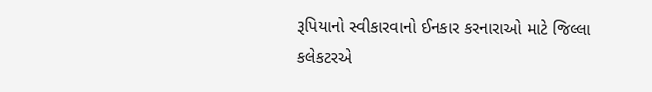રૂપિયાનો સ્વીકારવાનો ઈનકાર કરનારાઓ માટે જિલ્લા કલેકટરએ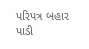પરિપત્ર બહાર પાડી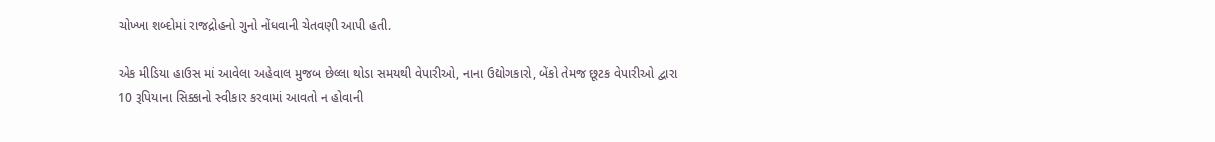ચોખ્ખા શબ્દોમાં રાજદ્રોહનો ગુનો નોંધવાની ચેતવણી આપી હતી.

એક મીડિયા હાઉસ માં આવેલા અહેવાલ મુજબ છેલ્લા થોડા સમયથી વેપારીઓ, નાના ઉદ્યોગકારો, બેંકો તેમજ છૂટક વેપારીઓ દ્વારા 10 રૂપિયાના સિક્કાનો સ્વીકાર કરવામાં આવતો ન હોવાની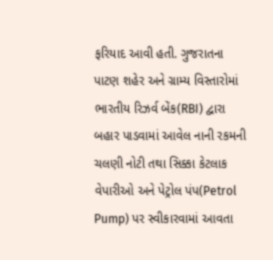ફરિયાદ આવી હતી. ગુજરાતના પાટણ શહેર અને ગ્રામ્ય વિસ્તારોમાં ભારતીય રિઝર્વ બેંક(RBI) દ્વારા બહાર પાડવામાં આવેલ નાની રકમની ચલણી નોટી તથા સિક્કા કેટલાક વેપારીઓ અને પેટ્રોલ પંપ(Petrol Pump) પર સ્વીકારવામાં આવતા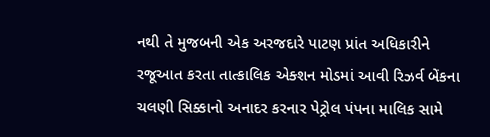નથી તે મુજબની એક અરજદારે પાટણ પ્રાંત અધિકારીને રજૂઆત કરતા તાત્કાલિક એક્શન મોડમાં આવી રિઝર્વ બેંકના ચલણી સિક્કાનો અનાદર કરનાર પેટ્રોલ પંપના માલિક સામે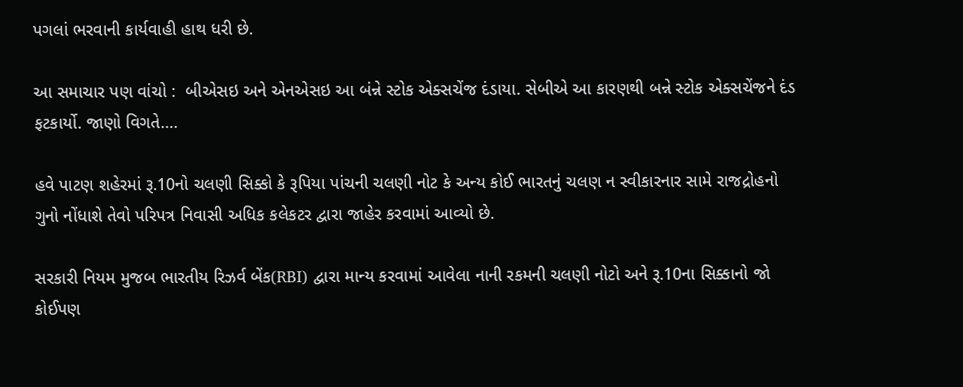પગલાં ભરવાની કાર્યવાહી હાથ ધરી છે.

આ સમાચાર પણ વાંચો :  બીએસઇ અને એનએસઇ આ બંન્ને સ્ટોક એક્સચેંજ દંડાયા. સેબીએ આ કારણથી બન્ને સ્ટોક એક્સચેંજને દંડ ફટકાર્યો. જાણો વિગતે….

હવે પાટણ શહેરમાં રૂ.10નો ચલણી સિક્કો કે રૂપિયા પાંચની ચલણી નોટ કે અન્ય કોઈ ભારતનું ચલણ ન સ્વીકારનાર સામે રાજદ્રોહનો ગુનો નોંધાશે તેવો પરિપત્ર નિવાસી અધિક કલેકટર દ્વારા જાહેર કરવામાં આવ્યો છે.

સરકારી નિયમ મુજબ ભારતીય રિઝર્વ બેંક(RBI) દ્વારા માન્ય કરવામાં આવેલા નાની રકમની ચલણી નોટો અને રૂ.10ના સિક્કાનો જો કોઈપણ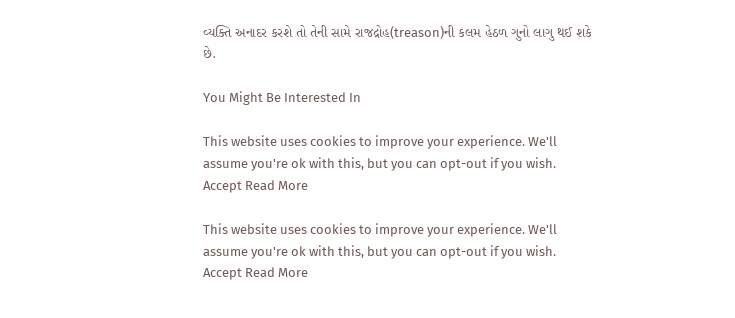વ્યક્તિ અનાદર કરશે તો તેની સામે રાજદ્રોહ(treason)ની કલમ હેઠળ ગુનો લાગુ થઈ શકે છે.

You Might Be Interested In

This website uses cookies to improve your experience. We'll assume you're ok with this, but you can opt-out if you wish. Accept Read More

This website uses cookies to improve your experience. We'll assume you're ok with this, but you can opt-out if you wish. Accept Read More